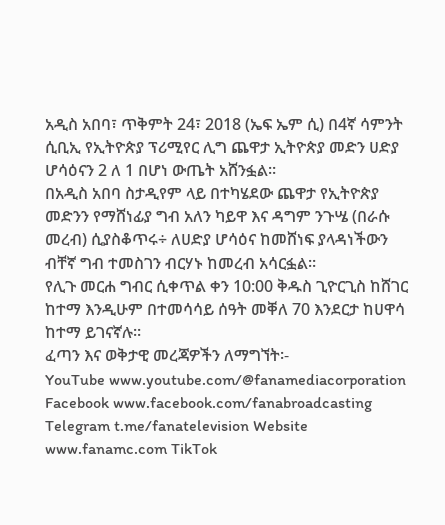አዲስ አበባ፣ ጥቅምት 24፣ 2018 (ኤፍ ኤም ሲ) በ4ኛ ሳምንት ሲቢኢ የኢትዮጵያ ፕሪሚየር ሊግ ጨዋታ ኢትዮጵያ መድን ሀድያ ሆሳዕናን 2 ለ 1 በሆነ ውጤት አሸንፏል።
በአዲስ አበባ ስታዲየም ላይ በተካሄደው ጨዋታ የኢትዮጵያ መድንን የማሸነፊያ ግብ አለን ካይዋ እና ዳግም ንጉሤ (በራሱ መረብ) ሲያስቆጥሩ÷ ለሀድያ ሆሳዕና ከመሸነፍ ያላዳነችውን ብቸኛ ግብ ተመስገን ብርሃኑ ከመረብ አሳርፏል።
የሊጉ መርሐ ግብር ሲቀጥል ቀን 10:00 ቅዱስ ጊዮርጊስ ከሸገር ከተማ እንዲሁም በተመሳሳይ ሰዓት መቐለ 70 እንደርታ ከሀዋሳ ከተማ ይገናኛሉ።
ፈጣን እና ወቅታዊ መረጃዎችን ለማግኘት፡-
YouTube www.youtube.com/@fanamediacorporation Facebook www.facebook.com/fanabroadcasting Telegram t.me/fanatelevision Website www.fanamc.com TikTok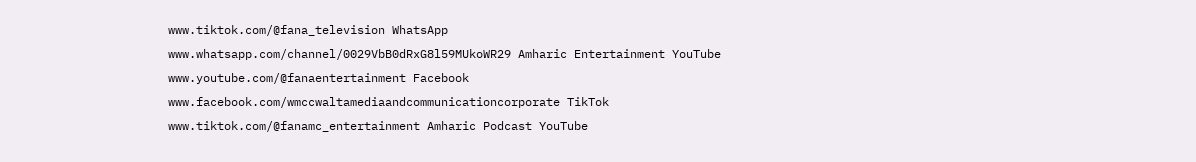www.tiktok.com/@fana_television WhatsApp www.whatsapp.com/channel/0029VbB0dRxG8l59MUkoWR29 Amharic Entertainment YouTube www.youtube.com/@fanaentertainment Facebook www.facebook.com/wmccwaltamediaandcommunicationcorporate TikTok www.tiktok.com/@fanamc_entertainment Amharic Podcast YouTube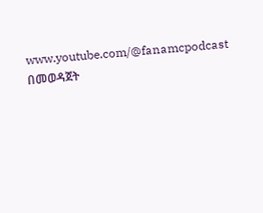www.youtube.com/@fanamcpodcast በመወዳጀት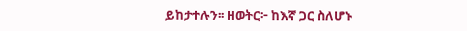ይከታተሉን፡፡ ዘወትር፦ ከእኛ ጋር ስለሆኑ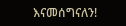እናመሰግናለን!